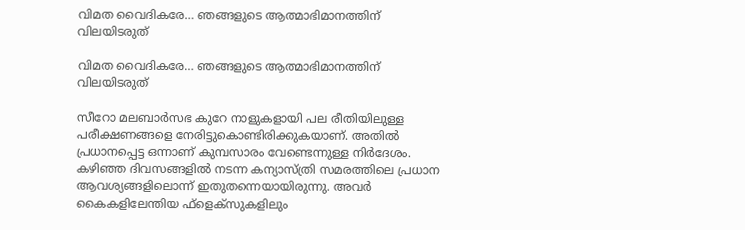വിമത വൈദികരേ… ഞങ്ങളുടെ ആത്മാഭിമാനത്തിന് വിലയിടരുത്

വിമത വൈദികരേ… ഞങ്ങളുടെ ആത്മാഭിമാനത്തിന് വിലയിടരുത്

സീറോ മലബാര്‍സഭ കുറേ നാളുകളായി പല രീതിയിലുള്ള പരീക്ഷണങ്ങളെ നേരിട്ടുകൊണ്ടിരിക്കുകയാണ്. അതില്‍ പ്രധാനപ്പെട്ട ഒന്നാണ് കുമ്പസാരം വേണ്ടെന്നുള്ള നിര്‍ദേശം. കഴിഞ്ഞ ദിവസങ്ങളില്‍ നടന്ന കന്യാസ്ത്രി സമരത്തിലെ പ്രധാന ആവശ്യങ്ങളിലൊന്ന് ഇതുതന്നെയായിരുന്നു. അവര്‍ കൈകളിലേന്തിയ ഫ്ളെക്സുകളിലും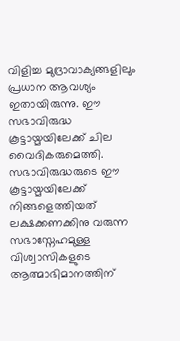വിളിച്ച മുദ്രാവാക്യങ്ങളിലും പ്രധാന ആവശ്യം ഇതായിരുന്നു. ഈ സഭാവിരുദ്ധ കൂട്ടായ്മയിലേക്ക് ചില വൈദികരുമെത്തി. സഭാവിരുദ്ധരുടെ ഈ കൂട്ടായ്മയിലേക്ക് നിങ്ങളെത്തിയത് ലക്ഷക്കണക്കിനു വരുന്ന സഭാസ്നേഹമുള്ള വിശ്വാസികളുടെ ആത്മാഭിമാനത്തിന്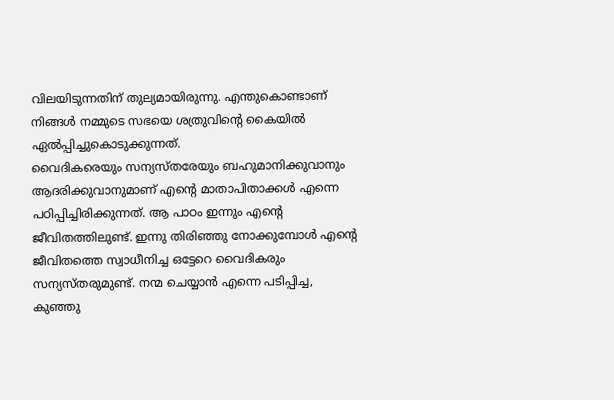വിലയിടുന്നതിന് തുല്യമായിരുന്നു. എന്തുകൊണ്ടാണ് നിങ്ങള്‍ നമ്മുടെ സഭയെ ശത്രുവിന്‍റെ കൈയില്‍ ഏല്‍പ്പിച്ചുകൊടുക്കുന്നത്.
വൈദികരെയും സന്യസ്തരേയും ബഹുമാനിക്കുവാനും ആദരിക്കുവാനുമാണ് എന്‍റെ മാതാപിതാക്കള്‍ എന്നെ പഠിപ്പിച്ചിരിക്കുന്നത്. ആ പാഠം ഇന്നും എന്‍റെ ജീവിതത്തിലുണ്ട്. ഇന്നു തിരിഞ്ഞു നോക്കുമ്പോള്‍ എന്‍റെ ജീവിതത്തെ സ്വാധീനിച്ച ഒട്ടേറെ വൈദികരും സന്യസ്തരുമുണ്ട്. നന്മ ചെയ്യാന്‍ എന്നെ പടിപ്പിച്ച, കുഞ്ഞു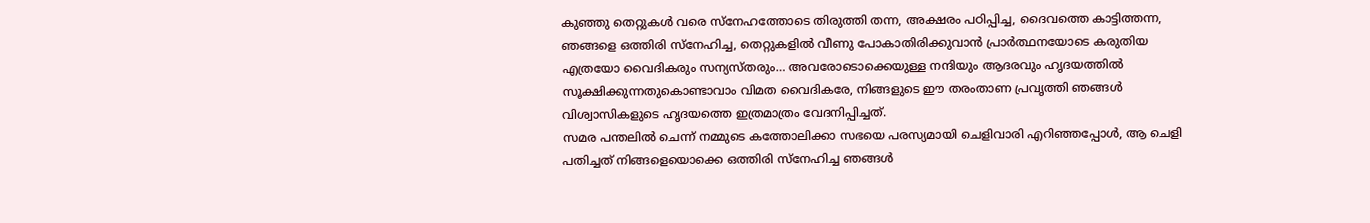കുഞ്ഞു തെറ്റുകള്‍ വരെ സ്നേഹത്തോടെ തിരുത്തി തന്ന, അക്ഷരം പഠിപ്പിച്ച, ദൈവത്തെ കാട്ടിത്തന്ന, ഞങ്ങളെ ഒത്തിരി സ്നേഹിച്ച, തെറ്റുകളില്‍ വീണു പോകാതിരിക്കുവാന്‍ പ്രാര്‍ത്ഥനയോടെ കരുതിയ എത്രയോ വൈദികരും സന്യസ്തരും… അവരോടൊക്കെയുള്ള നന്ദിയും ആദരവും ഹൃദയത്തില്‍ സൂക്ഷിക്കുന്നതുകൊണ്ടാവാം വിമത വൈദികരേ, നിങ്ങളുടെ ഈ തരംതാണ പ്രവൃത്തി ഞങ്ങള്‍ വിശ്വാസികളുടെ ഹൃദയത്തെ ഇത്രമാത്രം വേദനിപ്പിച്ചത്.
സമര പന്തലില്‍ ചെന്ന് നമ്മുടെ കത്തോലിക്കാ സഭയെ പരസ്യമായി ചെളിവാരി എറിഞ്ഞപ്പോള്‍, ആ ചെളി പതിച്ചത് നിങ്ങളെയൊക്കെ ഒത്തിരി സ്നേഹിച്ച ഞങ്ങള്‍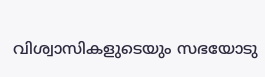വിശ്വാസികളുടെയും സഭയോടു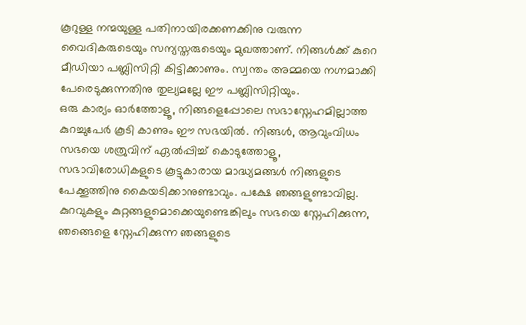കൂറുള്ള നന്മയുള്ള പതിനായിരക്കണക്കിനു വരുന്ന വൈദികരുടെയും സന്യസ്തരുടെയും മുഖത്താണ്. നിങ്ങള്‍ക്ക് കുറെ മീഡിയാ പബ്ലിസിറ്റി കിട്ടിക്കാണും. സ്വന്തം അമ്മയെ നഗ്നമാക്കി പേരെടുക്കുന്നതിനു തുല്യമല്ലേ ഈ പബ്ലിസിറ്റിയും.
ഒരു കാര്യം ഓര്‍ത്തോളൂ, നിങ്ങളെപ്പോലെ സഭാസ്നേഹമില്ലാത്ത കുറച്ചുപേര്‍ കൂടി കാണും ഈ സഭയില്‍. നിങ്ങള്‍, ആവുംവിധം സഭയെ ശത്രുവിന് ഏല്‍പ്പിച്ച് കൊടുത്തോളൂ, സഭാവിരോധികളുടെ കൂട്ടുകാരായ മാദ്ധ്യമങ്ങള്‍ നിങ്ങളുടെ പേക്കൂത്തിനു കൈയടിക്കാനുണ്ടാവും. പക്ഷേ ഞങ്ങളുണ്ടാവില്ല. കുറവുകളും കുറ്റങ്ങളുമൊക്കെയുണ്ടെങ്കിലും സഭയെ സ്നേഹിക്കുന്ന, ഞങ്ങെളെ സ്നേഹിക്കുന്ന ഞങ്ങളുടെ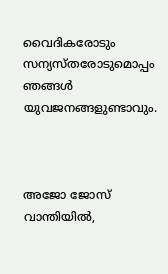വൈദികരോടും സന്യസ്തരോടുമൊപ്പം ഞങ്ങള്‍ യുവജനങ്ങളുണ്ടാവും.



അജോ ജോസ് വാന്തിയില്‍,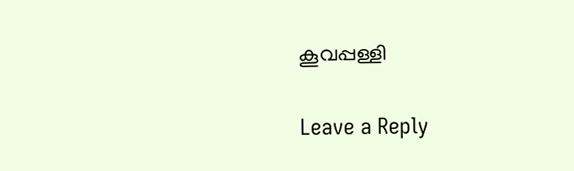കൂവപ്പള്ളി

Leave a Reply